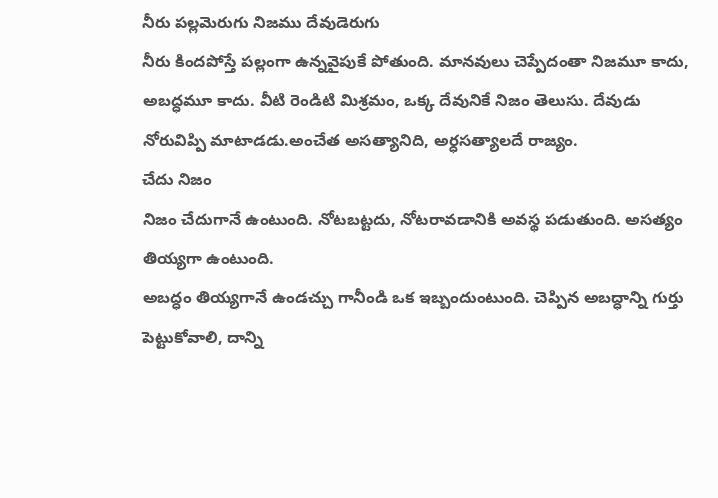నీరు పల్లమెరుగు నిజము దేవుడెరుగు
నీరు కిందపోస్తే పల్లంగా ఉన్నవైపుకే పోతుంది. మానవులు చెప్పేదంతా నిజమూ కాదు, అబద్ధమూ కాదు. వీటి రెండిటి మిశ్రమం, ఒక్క దేవునికే నిజం తెలుసు. దేవుడు నోరువిప్పి మాటాడడు.అంచేత అసత్యానిది, అర్ధసత్యాలదే రాజ్యం.
చేదు నిజం
నిజం చేదుగానే ఉంటుంది. నోటబట్టదు, నోటరావడానికి అవస్థ పడుతుంది. అసత్యం తియ్యగా ఉంటుంది.
అబద్ధం తియ్యగానే ఉండచ్చు గానీండి ఒక ఇబ్బందుంటుంది. చెప్పిన అబద్ధాన్ని గుర్తు పెట్టుకోవాలి, దాన్ని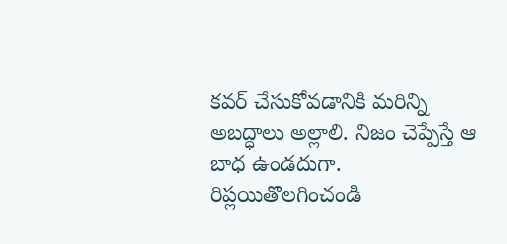కవర్ చేసుకోవడానికి మరిన్ని అబద్ధాలు అల్లాలి. నిజం చెప్పేస్తే ఆ బాధ ఉండదుగా.
రిప్లయితొలగించండి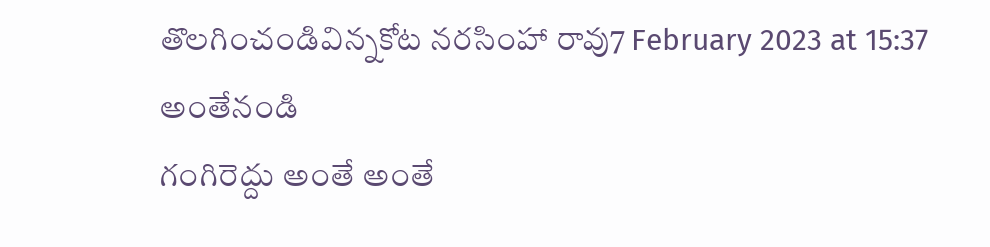తొలగించండివిన్నకోట నరసింహా రావు7 February 2023 at 15:37
అంతేనండి
గంగిరెద్దు అంతే అంతే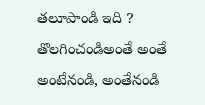తలూపాండి ఇది ?
తొలగించండిఅంతే అంతే అంటేనండి, అంతేనండి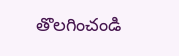తొలగించండి